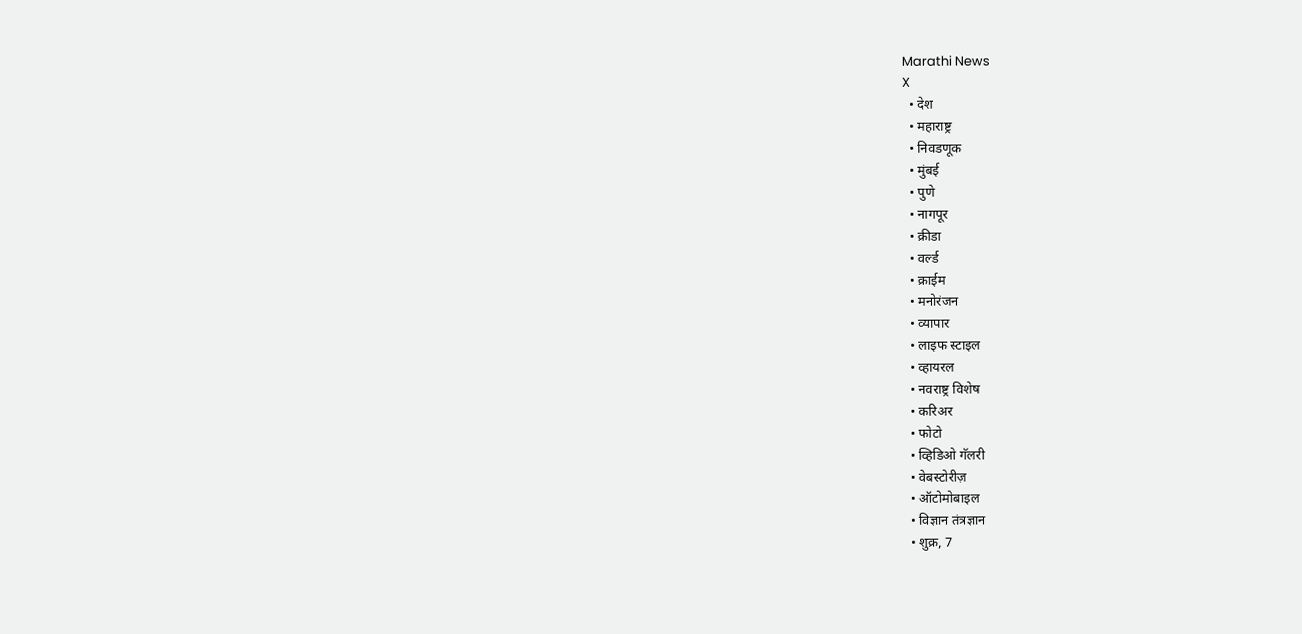Marathi News
X
  • देश
  • महाराष्ट्र
  • निवडणूक
  • मुंबई
  • पुणे
  • नागपूर
  • क्रीडा
  • वर्ल्ड
  • क्राईम
  • मनोरंजन
  • व्यापार
  • लाइफ स्टाइल
  • व्हायरल
  • नवराष्ट्र विशेष
  • करिअर
  • फोटो
  • व्हिडिओ गॅलरी
  • वेबस्टोरीज़
  • ऑटोमोबाइल
  • विज्ञान तंत्रज्ञान
  • शुक्र, 7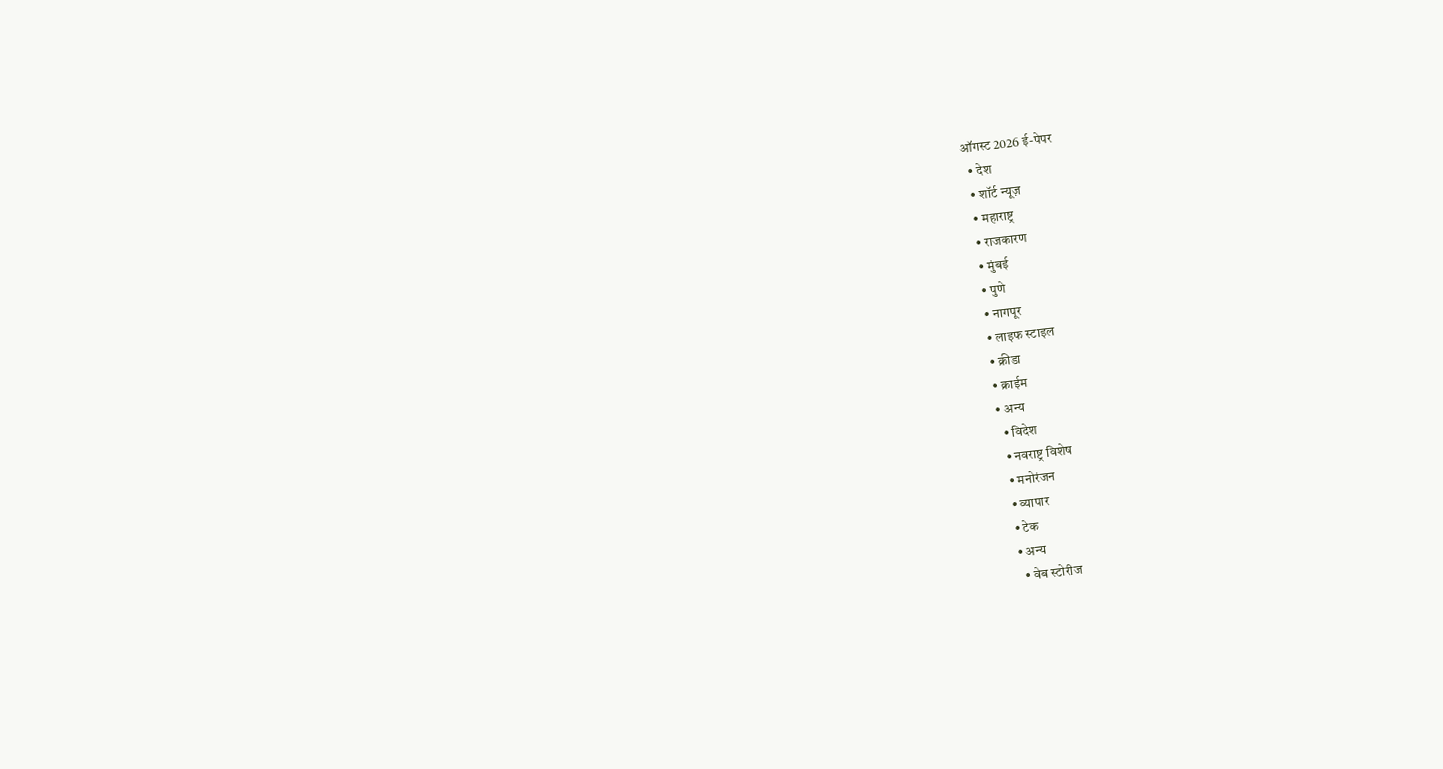ऑगस्ट 2026 ई-पेपर
  • देश
  • शॉर्ट न्यूज़
  • महाराष्ट्र
  • राजकारण
  • मुंबई
  • पुणे
  • नागपूर
  • लाइफ स्टाइल
  • क्रीडा
  • क्राईम
  • अन्य
    • विदेश
    • नवराष्ट्र विशेष
    • मनोरंजन
    • व्यापार
    • टेक
    • अन्य
      • वेब स्टोरीज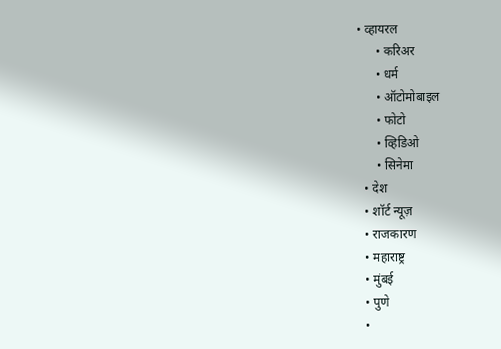• व्हायरल
      • करिअर
      • धर्म
      • ऑटोमोबाइल
      • फोटो
      • व्हिडिओ
      • सिनेमा
  • देश
  • शॉर्ट न्यूज़
  • राजकारण
  • महाराष्ट्र
  • मुंबई
  • पुणे
  •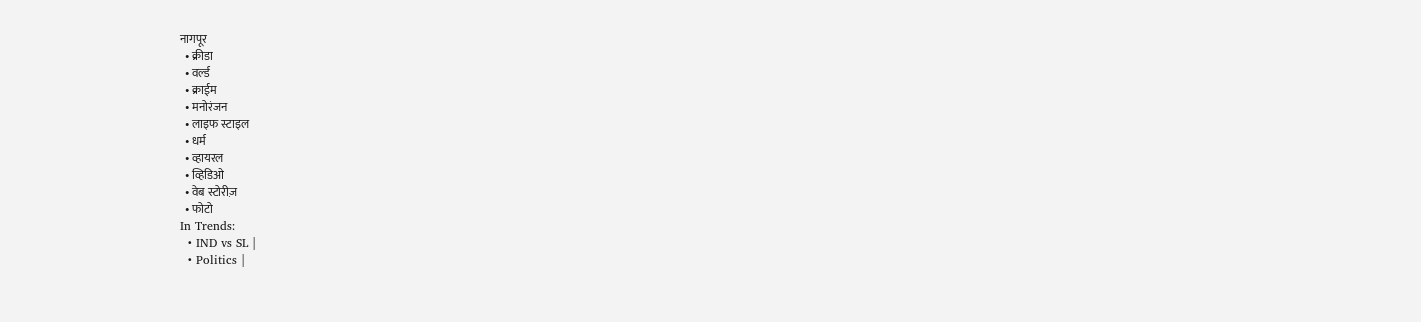नागपूर
  • क्रीडा
  • वर्ल्ड
  • क्राईम
  • मनोरंजन
  • लाइफ स्टाइल
  • धर्म
  • व्हायरल
  • व्हिडिओ
  • वेब स्टोरीज़
  • फोटो
In Trends:
  • IND vs SL |
  • Politics |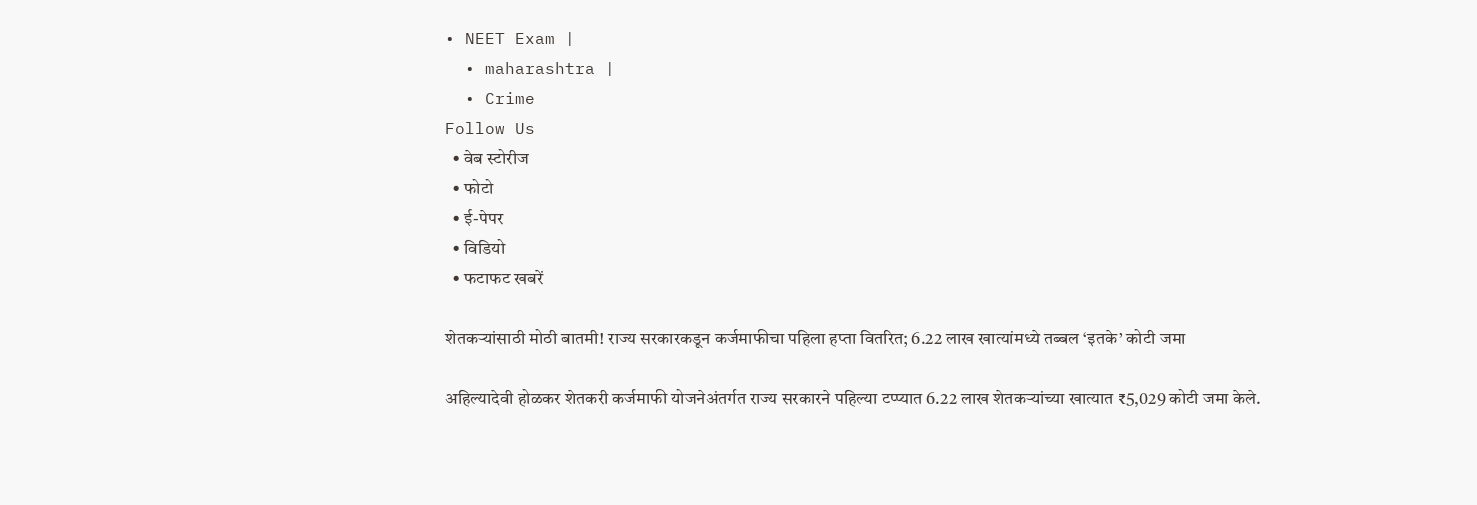• NEET Exam |
  • maharashtra |
  • Crime
Follow Us
  • वेब स्टोरीज
  • फोटो
  • ई-पेपर
  • विडियो
  • फटाफट खबरें

शेतकऱ्यांसाठी मोठी बातमी! राज्य सरकारकडून कर्जमाफीचा पहिला हप्ता वितरित; 6.22 लाख खात्यांमध्ये तब्बल ‘इतके’ कोटी जमा

अहिल्यादेवी होळकर शेतकरी कर्जमाफी योजनेअंतर्गत राज्य सरकारने पहिल्या टप्प्यात 6.22 लाख शेतकऱ्यांच्या खात्यात ₹5,029 कोटी जमा केले.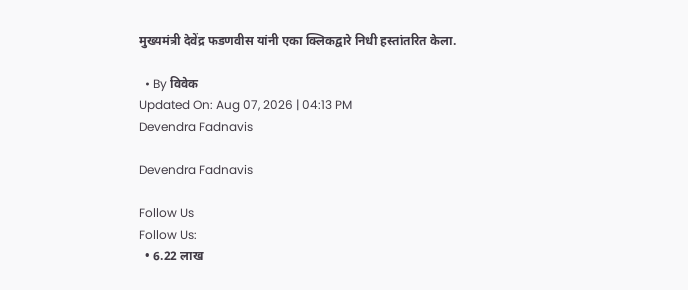मुख्यमंत्री देवेंद्र फडणवीस यांनी एका क्लिकद्वारे निधी हस्तांतरित केला.

  • By विवेक
Updated On: Aug 07, 2026 | 04:13 PM
Devendra Fadnavis

Devendra Fadnavis

Follow Us
Follow Us:
  • 6.22 लाख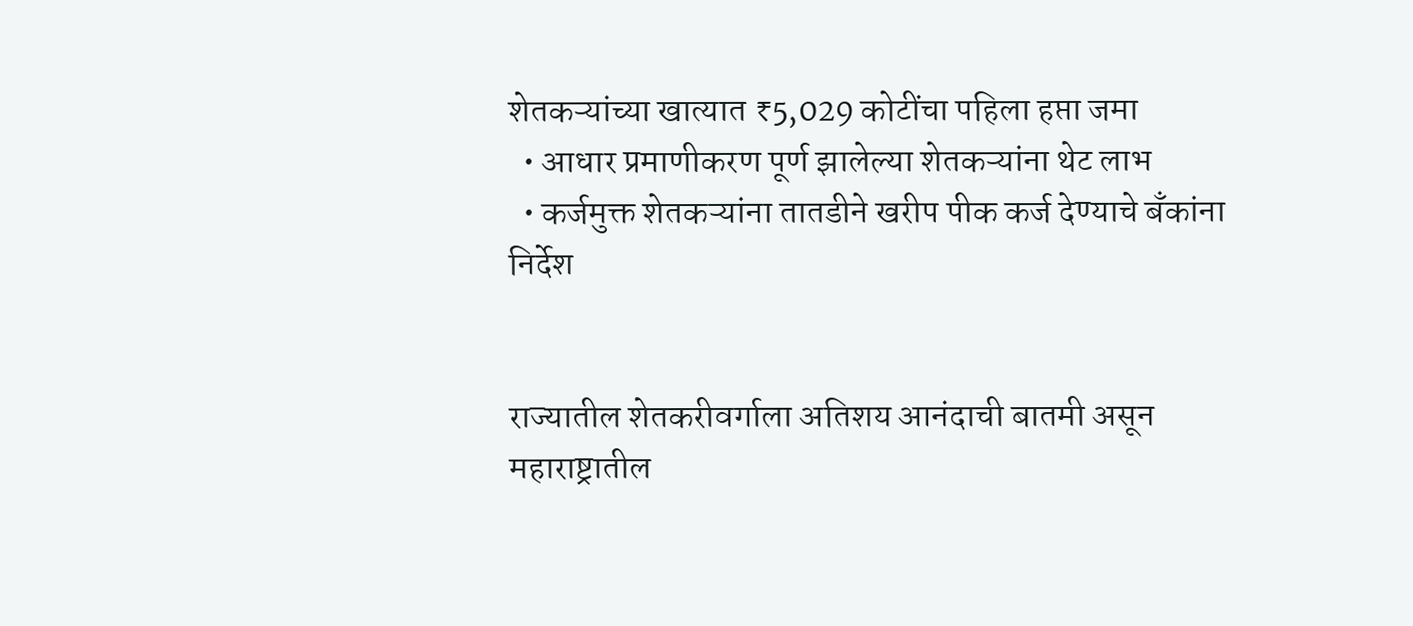शेतकऱ्यांच्या खात्यात ₹5,029 कोटींचा पहिला हप्ता जमा
  • आधार प्रमाणीकरण पूर्ण झालेल्या शेतकऱ्यांना थेट लाभ
  • कर्जमुक्त शेतकऱ्यांना तातडीने खरीप पीक कर्ज देण्याचे बँकांना निर्देश


राज्यातील शेतकरीवर्गाला अतिशय आनंदाची बातमी असून महाराष्ट्रातील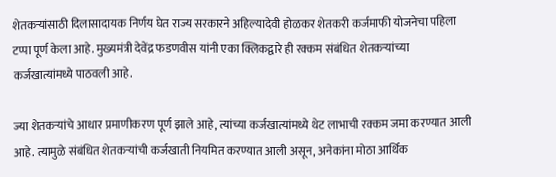शेतकऱ्यांसाठी दिलासादायक निर्णय घेत राज्य सरकारने अहिल्यादेवी होळकर शेतकरी कर्जमाफी योजनेचा पहिला टप्पा पूर्ण केला आहे. मुख्यमंत्री देवेंद्र फडणवीस यांनी एका क्लिकद्वारे ही रक्कम संबंधित शेतकऱ्यांच्या कर्जखात्यांमध्ये पाठवली आहे.

ज्या शेतकऱ्यांचे आधार प्रमाणीकरण पूर्ण झाले आहे, त्यांच्या कर्जखात्यांमध्ये थेट लाभाची रक्कम जमा करण्यात आली आहे. त्यामुळे संबंधित शेतकऱ्यांची कर्जखाती नियमित करण्यात आली असून, अनेकांना मोठा आर्थिक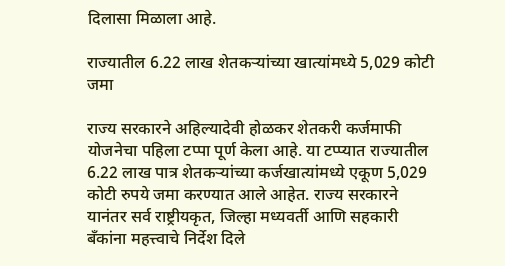दिलासा मिळाला आहे.

राज्यातील 6.22 लाख शेतकऱ्यांच्या खात्यांमध्ये 5,029 कोटी जमा

राज्य सरकारने अहिल्यादेवी होळकर शेतकरी कर्जमाफी योजनेचा पहिला टप्पा पूर्ण केला आहे. या टप्प्यात राज्यातील 6.22 लाख पात्र शेतकऱ्यांच्या कर्जखात्यांमध्ये एकूण 5,029 कोटी रुपये जमा करण्यात आले आहेत. राज्य सरकारने यानंतर सर्व राष्ट्रीयकृत, जिल्हा मध्यवर्ती आणि सहकारी बँकांना महत्त्वाचे निर्देश दिले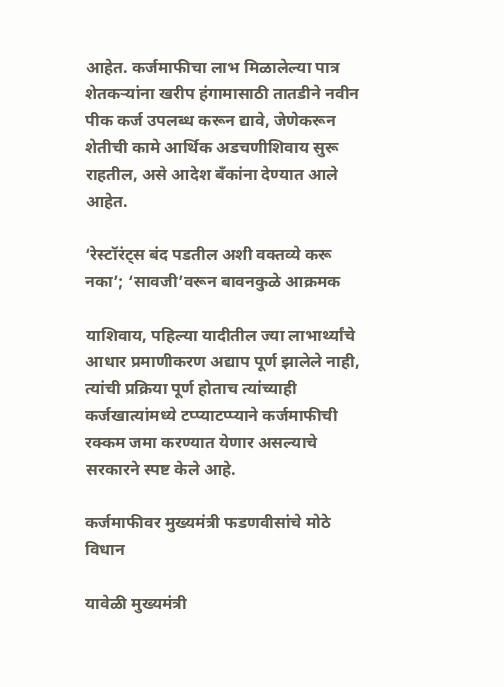आहेत. कर्जमाफीचा लाभ मिळालेल्या पात्र शेतकऱ्यांना खरीप हंगामासाठी तातडीने नवीन पीक कर्ज उपलब्ध करून द्यावे, जेणेकरून शेतीची कामे आर्थिक अडचणीशिवाय सुरू राहतील, असे आदेश बँकांना देण्यात आले आहेत.

‘रेस्टॉरंट्स बंद पडतील अशी वक्तव्ये करू नका’; ‘सावजी’वरून बावनकुळे आक्रमक

याशिवाय, पहिल्या यादीतील ज्या लाभार्थ्यांचे आधार प्रमाणीकरण अद्याप पूर्ण झालेले नाही, त्यांची प्रक्रिया पूर्ण होताच त्यांच्याही कर्जखात्यांमध्ये टप्प्याटप्प्याने कर्जमाफीची रक्कम जमा करण्यात येणार असल्याचे सरकारने स्पष्ट केले आहे.

कर्जमाफीवर मुख्यमंत्री फडणवीसांचे मोठे विधान

यावेळी मुख्यमंत्री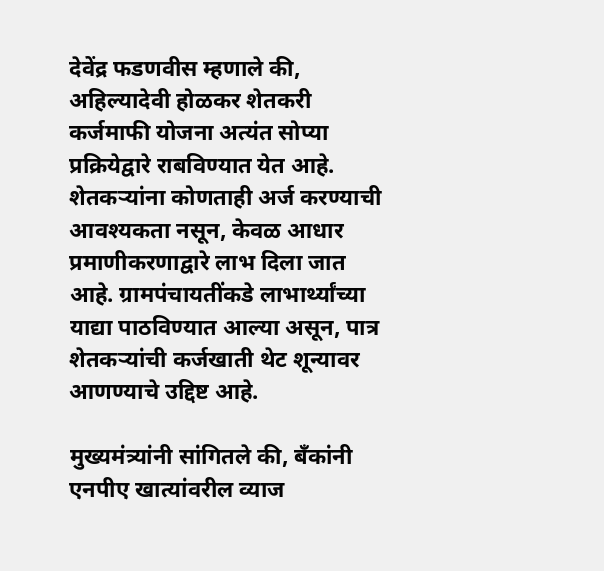देवेंद्र फडणवीस म्हणाले की, अहिल्यादेवी होळकर शेतकरी कर्जमाफी योजना अत्यंत सोप्या प्रक्रियेद्वारे राबविण्यात येत आहे. शेतकऱ्यांना कोणताही अर्ज करण्याची आवश्यकता नसून, केवळ आधार प्रमाणीकरणाद्वारे लाभ दिला जात आहे. ग्रामपंचायतींकडे लाभार्थ्यांच्या याद्या पाठविण्यात आल्या असून, पात्र शेतकऱ्यांची कर्जखाती थेट शून्यावर आणण्याचे उद्दिष्ट आहे.

मुख्यमंत्र्यांनी सांगितले की, बँकांनी एनपीए खात्यांवरील व्याज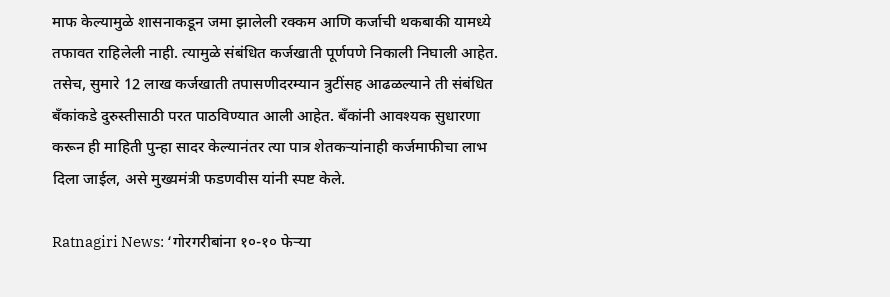माफ केल्यामुळे शासनाकडून जमा झालेली रक्कम आणि कर्जाची थकबाकी यामध्ये तफावत राहिलेली नाही. त्यामुळे संबंधित कर्जखाती पूर्णपणे निकाली निघाली आहेत. तसेच, सुमारे 12 लाख कर्जखाती तपासणीदरम्यान त्रुटींसह आढळल्याने ती संबंधित बँकांकडे दुरुस्तीसाठी परत पाठविण्यात आली आहेत. बँकांनी आवश्यक सुधारणा करून ही माहिती पुन्हा सादर केल्यानंतर त्या पात्र शेतकऱ्यांनाही कर्जमाफीचा लाभ दिला जाईल, असे मुख्यमंत्री फडणवीस यांनी स्पष्ट केले.

Ratnagiri News: ‘गोरगरीबांना १०-१० फेऱ्या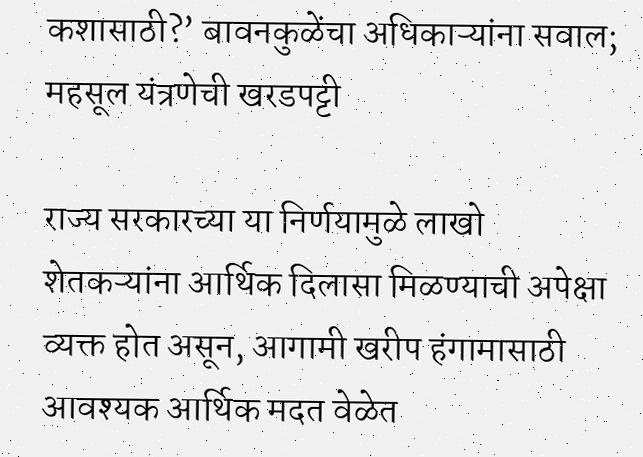कशासाठी?’ बावनकुळेंचा अधिकाऱ्यांना सवाल; महसूल यंत्रणेची खरडपट्टी

राज्य सरकारच्या या निर्णयामुळे लाखो शेतकऱ्यांना आर्थिक दिलासा मिळण्याची अपेक्षा व्यक्त होत असून, आगामी खरीप हंगामासाठी आवश्यक आर्थिक मदत वेळेत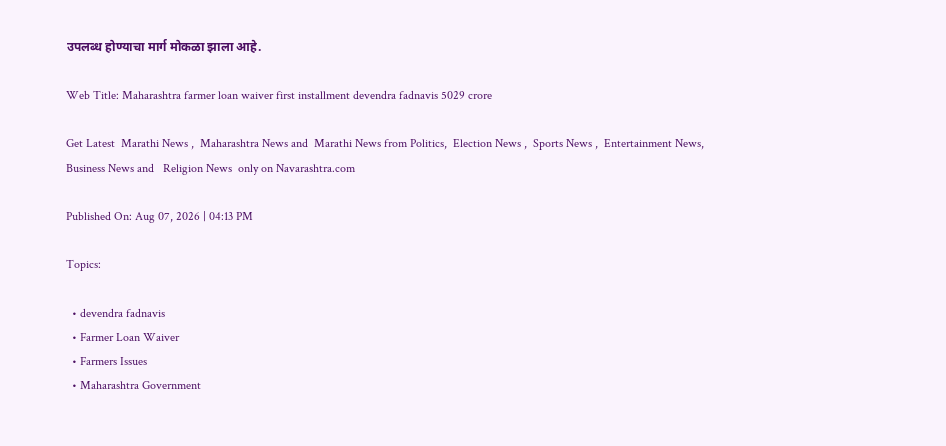उपलब्ध होण्याचा मार्ग मोकळा झाला आहे.

Web Title: Maharashtra farmer loan waiver first installment devendra fadnavis 5029 crore

Get Latest  Marathi News ,  Maharashtra News and  Marathi News from Politics,  Election News ,  Sports News ,  Entertainment News,  Business News and   Religion News  only on Navarashtra.com

Published On: Aug 07, 2026 | 04:13 PM

Topics:

  • devendra fadnavis
  • Farmer Loan Waiver
  • Farmers Issues
  • Maharashtra Government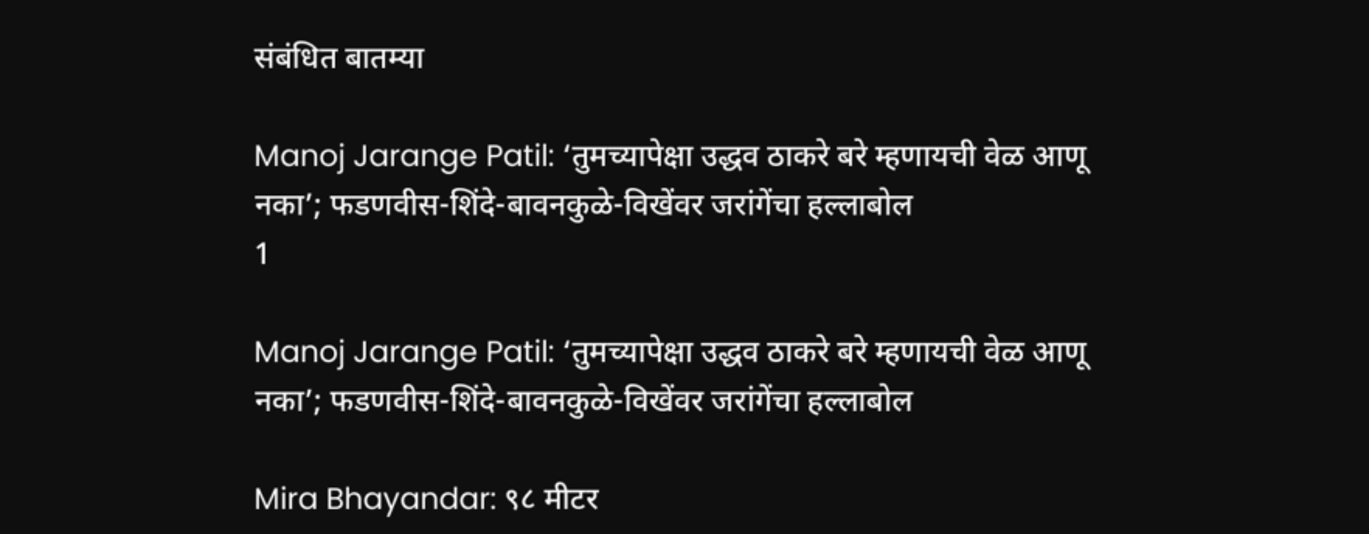संबंधित बातम्या

Manoj Jarange Patil: ‘तुमच्यापेक्षा उद्धव ठाकरे बरे म्हणायची वेळ आणू नका’; फडणवीस-शिंदे-बावनकुळे-विखेंवर जरांगेंचा हल्लाबोल
1

Manoj Jarange Patil: ‘तुमच्यापेक्षा उद्धव ठाकरे बरे म्हणायची वेळ आणू नका’; फडणवीस-शिंदे-बावनकुळे-विखेंवर जरांगेंचा हल्लाबोल

Mira Bhayandar: ९८ मीटर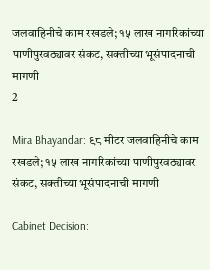जलवाहिनीचे काम रखडले; १५ लाख नागरिकांच्या पाणीपुरवठ्यावर संकट, सक्तीच्या भूसंपादनाची मागणी
2

Mira Bhayandar: ९८ मीटर जलवाहिनीचे काम रखडले; १५ लाख नागरिकांच्या पाणीपुरवठ्यावर संकट, सक्तीच्या भूसंपादनाची मागणी

Cabinet Decision: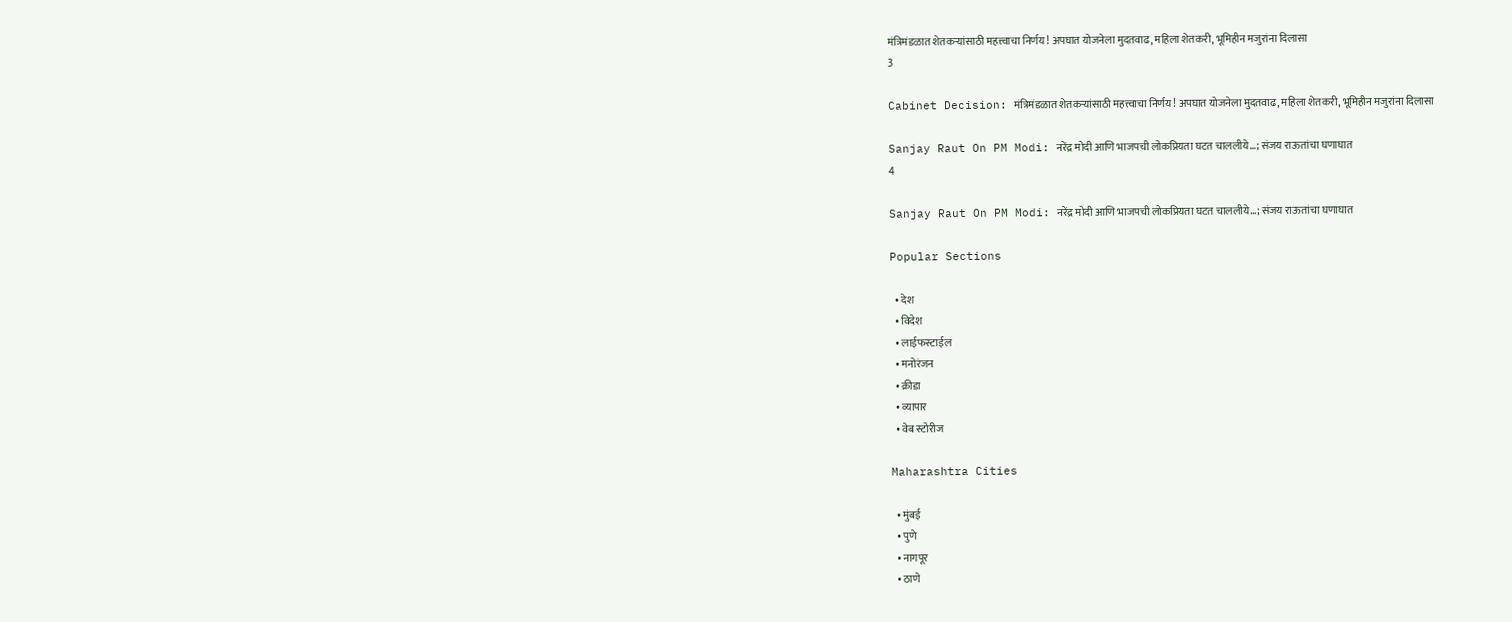मंत्रिमंडळात शेतकऱ्यांसाठी महत्त्वाचा निर्णय! अपघात योजनेला मुदतवाढ, महिला शेतकरी, भूमिहीन मजुरांना दिलासा
3

Cabinet Decision: मंत्रिमंडळात शेतकऱ्यांसाठी महत्त्वाचा निर्णय! अपघात योजनेला मुदतवाढ, महिला शेतकरी, भूमिहीन मजुरांना दिलासा

Sanjay Raut On PM Modi: नरेंद्र मोदी आणि भाजपची लोकप्रियता घटत चाललीये…; संजय राऊतांचा घणाघात
4

Sanjay Raut On PM Modi: नरेंद्र मोदी आणि भाजपची लोकप्रियता घटत चाललीये…; संजय राऊतांचा घणाघात

Popular Sections

  • देश
  • विदेश
  • लाईफस्टाईल
  • मनोरंजन
  • क्रीडा
  • व्यापार
  • वेब स्टोरीज

Maharashtra Cities

  • मुंबई
  • पुणे
  • नागपूर
  • ठाणे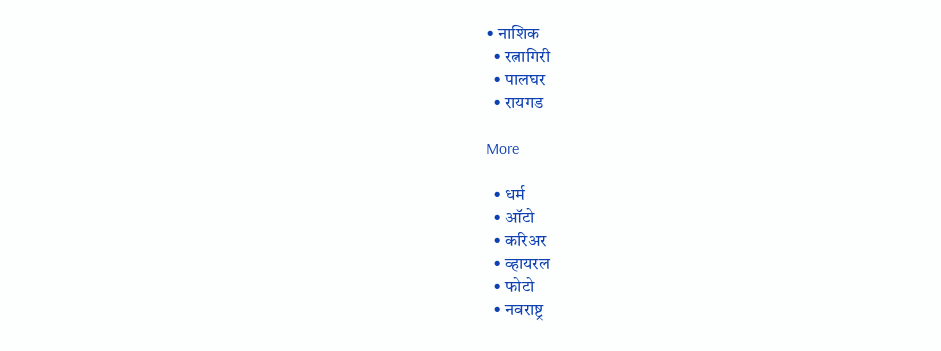• नाशिक
  • रत्नागिरी
  • पालघर
  • रायगड

More

  • धर्म
  • ऑटो
  • करिअर
  • व्हायरल
  • फोटो
  • नवराष्ट्र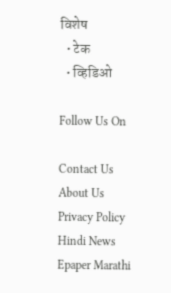विशेष
  • टेक
  • व्हिडिओ

Follow Us On

Contact Us About Us Privacy Policy
Hindi News Epaper Marathi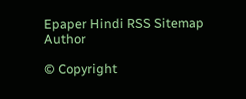Epaper Hindi RSS Sitemap Author

© Copyright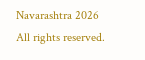Navarashtra 2026 All rights reserved.